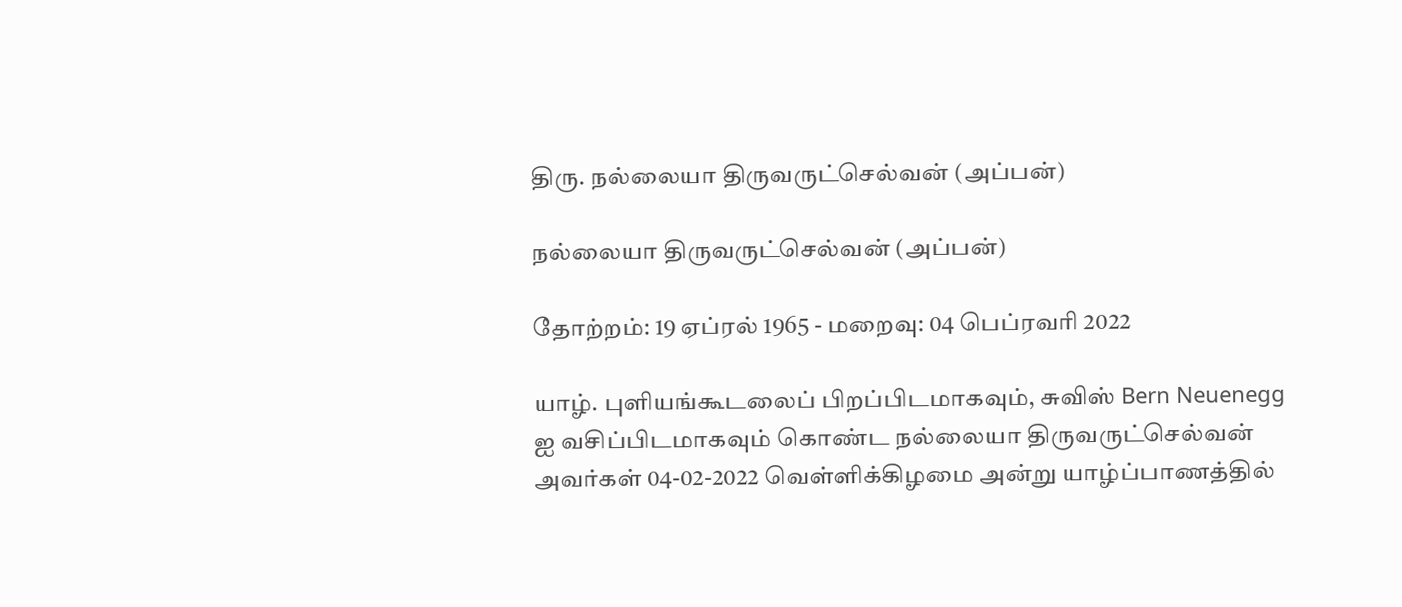திரு. நல்லையா திருவருட்செல்வன் (அப்பன்)

நல்லையா திருவருட்செல்வன் (அப்பன்)

தோற்றம்: 19 ஏப்ரல் 1965 - மறைவு: 04 பெப்ரவரி 2022

யாழ். புளியங்கூடலைப் பிறப்பிடமாகவும், சுவிஸ் Bern Neuenegg ஐ வசிப்பிடமாகவும் கொண்ட நல்லையா திருவருட்செல்வன் அவர்கள் 04-02-2022 வெள்ளிக்கிழமை அன்று யாழ்ப்பாணத்தில்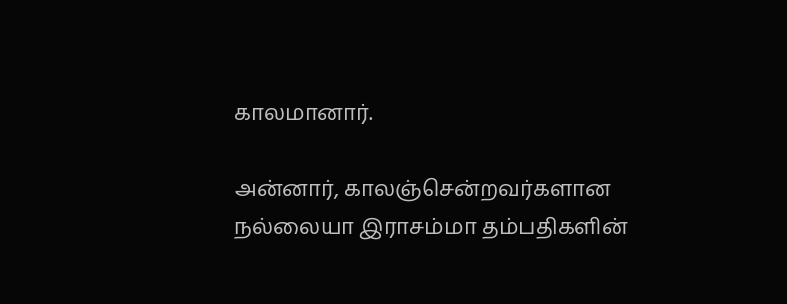காலமானார்.

அன்னார், காலஞ்சென்றவர்களான நல்லையா இராசம்மா தம்பதிகளின்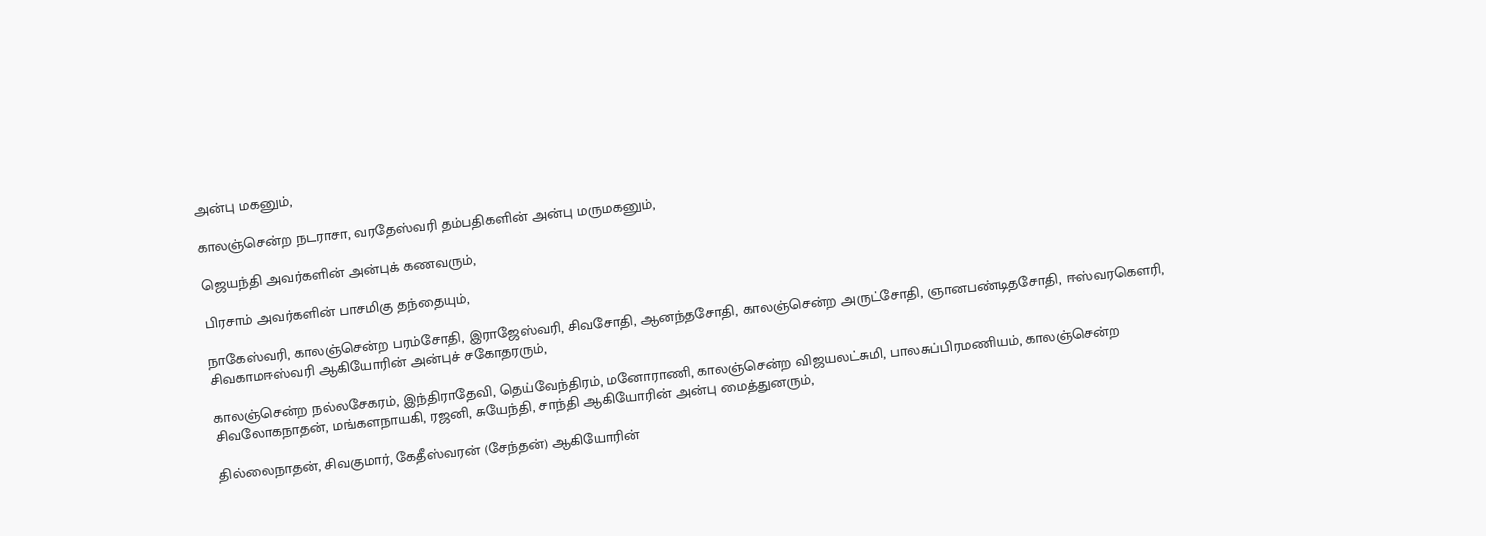அன்பு மகனும்,

காலஞ்சென்ற நடராசா, வரதேஸ்வரி தம்பதிகளின் அன்பு மருமகனும்,

ஜெயந்தி அவர்களின் அன்புக் கணவரும்,

பிரசாம் அவர்களின் பாசமிகு தந்தையும்,

நாகேஸ்வரி, காலஞ்சென்ற பரம்சோதி, இராஜேஸ்வரி, சிவசோதி, ஆனந்தசோதி, காலஞ்சென்ற அருட்சோதி, ஞானபண்டிதசோதி, ஈஸ்வரகெளரி, சிவகாமஈஸ்வரி ஆகியோரின் அன்புச் சகோதரரும்,

காலஞ்சென்ற நல்லசேகரம், இந்திராதேவி, தெய்வேந்திரம், மனோராணி, காலஞ்சென்ற விஜயலட்சுமி, பாலசுப்பிரமணியம், காலஞ்சென்ற சிவலோகநாதன், மங்களநாயகி, ரஜனி, சுயேந்தி, சாந்தி ஆகியோரின் அன்பு மைத்துனரும்,

தில்லைநாதன், சிவகுமார், கேதீஸ்வரன் (சேந்தன்) ஆகியோரின்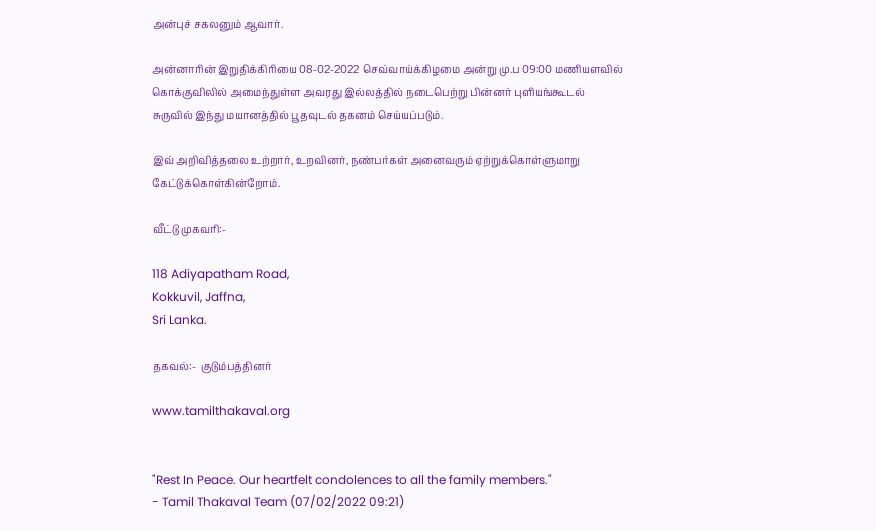அன்புச் சகலனும் ஆவார்.

அன்னாரின் இறுதிக்கிரியை 08-02-2022 செவ்வாய்க்கிழமை அன்று மு.ப 09:00 மணியளவில் கொக்குவிலில் அமைந்துள்ள அவரது இல்லத்தில் நடைபெற்று பின்னர் புளியங்கூடல் சுருவில் இந்து மயானத்தில் பூதவுடல் தகனம் செய்யப்படும்.

இவ் அறிவித்தலை உற்றார், உறவினர், நண்பர்கள் அனைவரும் ஏற்றுக்கொள்ளுமாறு கேட்டுக்கொள்கின்றோம்.

வீட்டு முகவரி:-

118 Adiyapatham Road,
Kokkuvil, Jaffna,
Sri Lanka.

தகவல்:-  குடும்பத்தினர்

www.tamilthakaval.org


"Rest In Peace. Our heartfelt condolences to all the family members."
- Tamil Thakaval Team (07/02/2022 09:21)